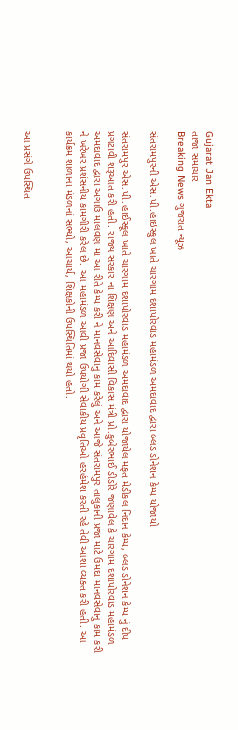Gujarat Jan Ekta
તાજા સમાચાર
Breaking News ગુજરાત ન્યૂઝ

સંતરામપુરની એસ.પી.હાઇસ્કુલ ખાતે ચારગામ દશાપોરવાડ મહામંડળ અમદાવાદ દ્વારા બ્લડ ડોનેશન કેમ્પ યોજાયો

સંતરામપુર એસ.પી.હાઈસ્કૂલ ખાતે ચારગામ દશાપોરવાડ મહામંડળ અમદાવાદ દ્વારા યોજાયેલ મફત મેડીકલ નિદાન કેમ્પ, બ્લડ ડોનેશન કેમ્પ નું દીપ પ્રગટાવી શરૂઆત કરી હતી. રાજ્ય સરકાર ના શિક્ષણ અને આદિવાસી વિકાસ મંત્રી પ્રો.કુબેરભાઈ ડીડોરે જણાવેલ કે ચારગામ દશાપોરવાડ મહામંડળ અમદાવાદ દ્વારા અગાઉ માલવણ મા આ રીતે કેમ્પ કરી ને માનવસેવાનુ કામ કરેલું અને આજે સંતરામપુર તાલુકાની પ્રજા માટે ઉમદા માનવસેવાનુ કામ કરી ને ખરેખર પ્રશંસનીય કામગીરી કરેલ છે. આ મહામંડળ આવી પ્રજા ઉપયોગી સેવાકીય પ્રવૃતિઓ હરહંમેશ કરતી રહે તેવી આશા વ્યક્ત કરી હતી. આ કાર્યક્રમ શાળાના મંડળનાં સભ્યો, આચાર્ય, શિક્ષકોની ઉપસ્થિતિમાં થયો હતો.


આ પ્રસંગે ઉપસ્થિત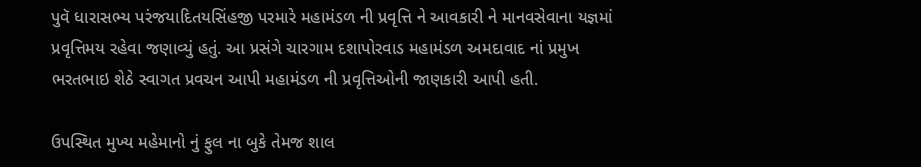પુવૅ ધારાસભ્ય પરંજયાદિતયસિંહજી પરમારે મહામંડળ ની પ્રવૃત્તિ ને આવકારી ને માનવસેવાના યજ્ઞમાં પ્રવૃત્તિમય રહેવા જણાવ્યું હતું. આ પ્રસંગે ચારગામ દશાપોરવાડ મહામંડળ અમદાવાદ નાં પ્રમુખ ભરતભાઇ શેઠે સ્વાગત પ્રવચન આપી મહામંડળ ની પ્રવૃત્તિઓની જાણકારી આપી હતી.

ઉપસ્થિત મુખ્ય મહેમાનો નું ફુલ ના બુકે તેમજ શાલ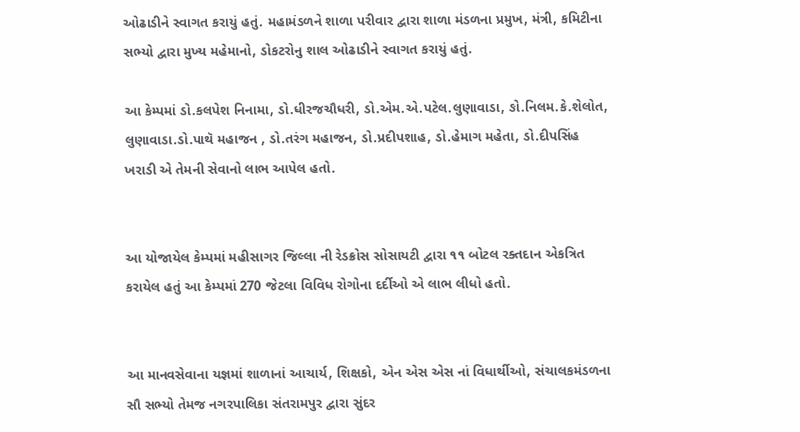ઓઢાડીને સ્વાગત કરાયું હતું. મહામંડળને શાળા પરીવાર દ્વારા શાળા મંડળના પ્રમુખ, મંત્રી, કમિટીના સભ્યો દ્વારા મુખ્ય મહેમાનો, ડોકટરોનુ શાલ ઓઢાડીને સ્વાગત કરાયું હતું.

આ કેમ્પમાં ડો.કલપેશ નિનામા, ડો.ધીરજચૌધરી, ડો.એમ.એ.પટેલ.લુણાવાડા, ઙો.નિલમ.કે.શેલોત, લુણાવાડા.ડો.પાથૅ મહાજન , ડો.તરંગ મહાજન, ડો.પ્રદીપશાહ, ડો.હેમાગ મહેતા, ડો.દીપસિંહ ખરાડી એ તેમની સેવાનો લાભ આપેલ હતો.


આ યોજાયેલ કેમ્પમાં મહીસાગર જિલ્લા ની રેડક્રોસ સોસાયટી દ્વારા ૧૧ બોટલ રક્તદાન એકત્રિત કરાયેલ હતું આ કેમ્પમાં 270 જેટલા વિવિધ રોગોના દર્દીઓ એ લાભ લીધો હતો.


આ માનવસેવાના યજ્ઞમાં શાળાનાં આચાર્ય, શિક્ષકો, એન એસ એસ નાં વિધાર્થીઓ, સંચાલકમંડળના સૌ સભ્યો તેમજ નગરપાલિકા સંતરામપુર દ્વારા સુંદર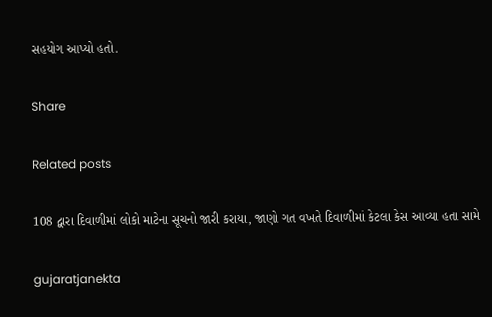સહયોગ આપ્યો હતો.

Share

Related posts

108 દ્વારા દિવાળીમાં લોકો માટેના સૂચનો જારી કરાયા, જાણો ગત વખતે દિવાળીમાં કેટલા કેસ આવ્યા હતા સામે

gujaratjanekta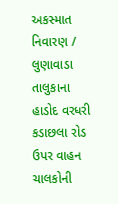અકસ્માત નિવારણ / લુણાવાડા તાલુકાના હાડોદ વરધરી કડાછલા રોડ ઉપર વાહન ચાલકોની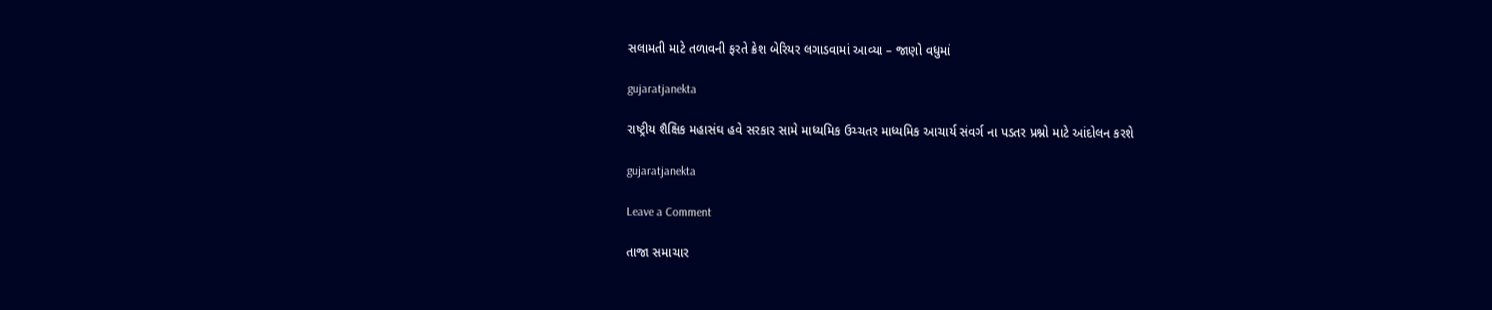સલામતી માટે તળાવની ફરતે ક્રેશ બેરિયર લગાડવામાં આવ્યા – જાણો વધુમાં

gujaratjanekta

રાષ્ટ્રીય શૈક્ષિક મહાસંઘ હવે સરકાર સામે માધ્યમિક ઉચ્ચતર માધ્યમિક આચાર્ય સંવર્ગ ના પડતર પ્રશ્નો માટે આંદોલન કરશે

gujaratjanekta

Leave a Comment

તાજા સમાચાર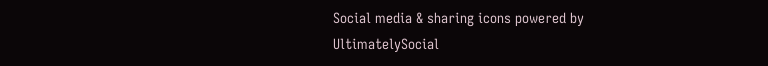Social media & sharing icons powered by UltimatelySocial